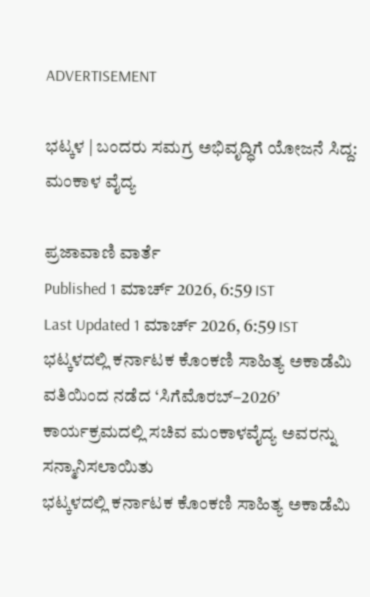ADVERTISEMENT

ಭಟ್ಕಳ | ಬಂದರು ಸಮಗ್ರ ಅಭಿವೃದ್ಧಿಗೆ ಯೋಜನೆ ಸಿದ್ದ: ಮಂಕಾಳ ವೈದ್ಯ

ಪ್ರಜಾವಾಣಿ ವಾರ್ತೆ
Published 1 ಮಾರ್ಚ್ 2026, 6:59 IST
Last Updated 1 ಮಾರ್ಚ್ 2026, 6:59 IST
ಭಟ್ಕಳದಲ್ಲಿ ಕರ್ನಾಟಕ ಕೊಂಕಣಿ ಸಾಹಿತ್ಯ ಅಕಾಡೆಮಿ ವತಿಯಿಂದ ನಡೆದ ‘ಸಿಗೆಮೊರಬ್–2026’ ಕಾರ್ಯಕ್ರಮದಲ್ಲಿ ಸಚಿವ ಮಂಕಾಳವೈದ್ಯ ಅವರನ್ನು ಸನ್ಮಾನಿಸಲಾಯಿತು
ಭಟ್ಕಳದಲ್ಲಿ ಕರ್ನಾಟಕ ಕೊಂಕಣಿ ಸಾಹಿತ್ಯ ಅಕಾಡೆಮಿ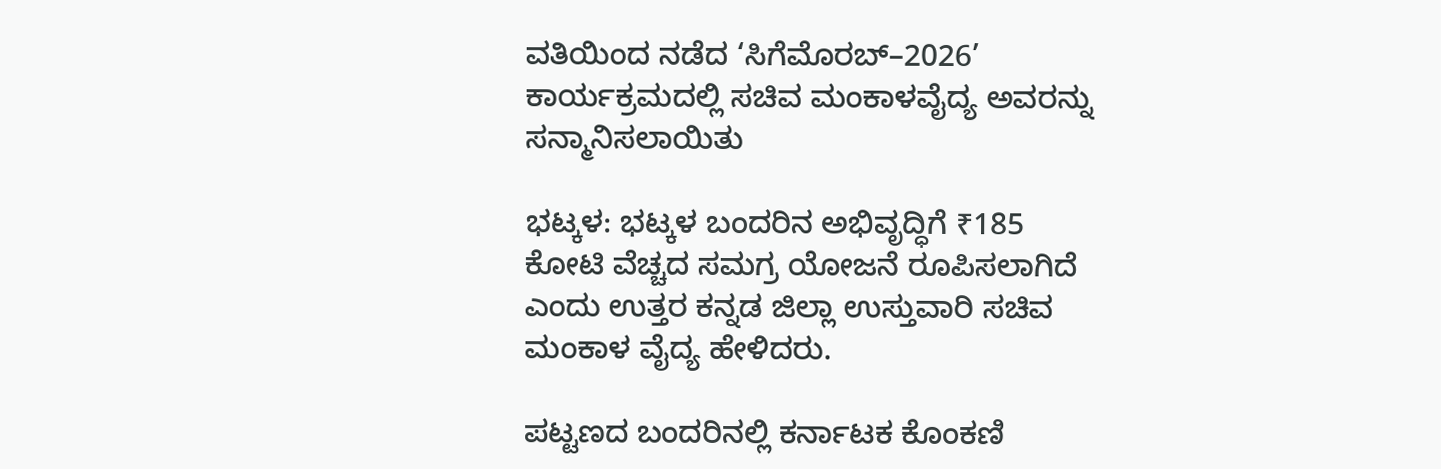ವತಿಯಿಂದ ನಡೆದ ‘ಸಿಗೆಮೊರಬ್–2026’ ಕಾರ್ಯಕ್ರಮದಲ್ಲಿ ಸಚಿವ ಮಂಕಾಳವೈದ್ಯ ಅವರನ್ನು ಸನ್ಮಾನಿಸಲಾಯಿತು

ಭಟ್ಕಳ: ಭಟ್ಕಳ ಬಂದರಿನ ಅಭಿವೃದ್ಧಿಗೆ ₹185 ಕೋಟಿ ವೆಚ್ಚದ ಸಮಗ್ರ ಯೋಜನೆ ರೂಪಿಸಲಾಗಿದೆ ಎಂದು ಉತ್ತರ ಕನ್ನಡ ಜಿಲ್ಲಾ ಉಸ್ತುವಾರಿ ಸಚಿವ ಮಂಕಾಳ ವೈದ್ಯ ಹೇಳಿದರು.

ಪಟ್ಟಣದ ಬಂದರಿನಲ್ಲಿ ಕರ್ನಾಟಕ ಕೊಂಕಣಿ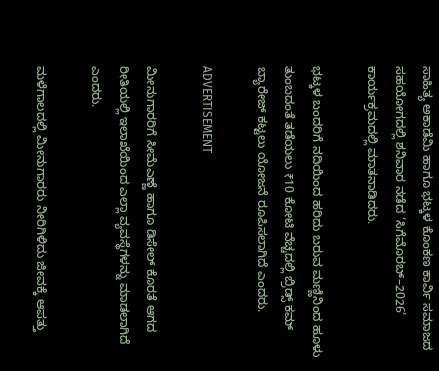ಸಾಹಿತ್ಯ ಅಕಾಡೆಮಿ ಹಾಗೂ ಭಟ್ಕಳ ಕೊಂಕಣ ಕಾರ್ವಿ ಸಮಾಜದ ಸಹಯೋಗದಲ್ಲಿ ಶನಿವಾರ ನಡೆದ ‘ಸಿಗೆಮೊರಬ್–2026’ ಕಾರ್ಯಕ್ರಮದಲ್ಲಿ ಮಾತನಾಡಿದರು.

ಭಟ್ಕಳ ಬಂದರಿಗೆ ನದಿಯಿಂದ ಹರಿದು ಬರುವ ಮಣ್ಣಿನಿಂದ ಹೂಳು ತುಂಬದಂತೆ ತಡೆಯಲು ₹10 ಕೋಟಿ ವೆಚ್ಚದಲ್ಲಿ ಬ್ರಿಡ್ಸ್‌ ಕಮ್‌ ಬ್ಯಾರೇಜ್‌ ಕಟ್ಟಲು ಯೋಜನೆ ರೂಪಿಸಲಾಗಿದೆ ಎಂದರು.

ADVERTISEMENT

ಮೀನುಗಾರರಿಗೆ ಸೀಮೆಎಣ್ಣೆ ಹಾಗೂ ಡಿಸೇಲ್‌ ಕೊರತೆ ಆಗದ ರೀತಿಯಲ್ಲಿ ಇಲಾಖೆಯಿಂದ ಎಲ್ಲಾ ವ್ಯವಸ್ಥೆಗಳನ್ನು ಮಾಡಲಾಗಿದೆ ಎಂದರು.

ಮಳೆಗಾಲದಲ್ಲಿ ಮೀನುಗಾರರು ನೀರಿಗಿಳಿದು ಜೀವಕ್ಕೆ ಆಪತ್ತು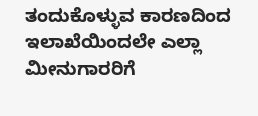ತಂದುಕೊಳ್ಳುವ ಕಾರಣದಿಂದ ಇಲಾಖೆಯಿಂದಲೇ ಎಲ್ಲಾ ಮೀನುಗಾರರಿಗೆ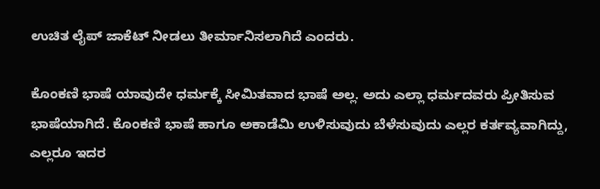ಉಚಿತ ಲೈಪ್‌ ಜಾಕೆಟ್‌ ನೀಡಲು ತೀರ್ಮಾನಿಸಲಾಗಿದೆ ಎಂದರು.

ಕೊಂಕಣಿ ಭಾಷೆ ಯಾವುದೇ ಧರ್ಮಕ್ಕೆ ಸೀಮಿತವಾದ ಭಾಷೆ ಅಲ್ಲ. ಅದು ಎಲ್ಲಾ ಧರ್ಮದವರು ಪ್ರೀತಿಸುವ ಭಾಷೆಯಾಗಿದೆ. ಕೊಂಕಣಿ ಭಾಷೆ ಹಾಗೂ ಅಕಾಡೆಮಿ ಉಳಿಸುವುದು ಬೆಳೆಸುವುದು ಎಲ್ಲರ ಕರ್ತವ್ಯವಾಗಿದ್ದು, ಎಲ್ಲರೂ ಇದರ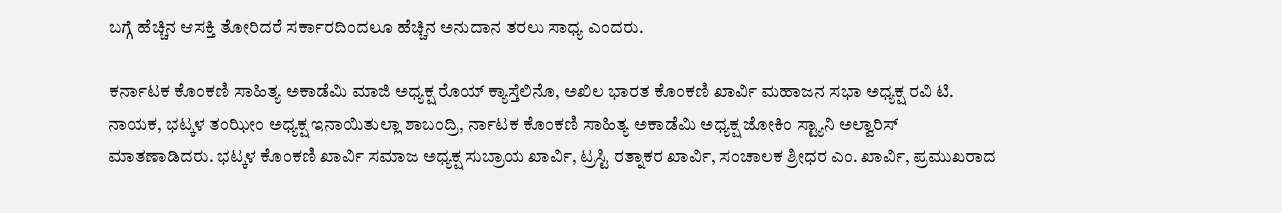ಬಗ್ಗೆ ಹೆಚ್ಚಿನ ಆಸಕ್ತಿ ತೋರಿದರೆ ಸರ್ಕಾರದಿಂದಲೂ ಹೆಚ್ಚಿನ ಅನುದಾನ ತರಲು ಸಾಧ್ಯ ಎಂದರು.

ಕರ್ನಾಟಕ ಕೊಂಕಣಿ ಸಾಹಿತ್ಯ ಅಕಾಡೆಮಿ ಮಾಜಿ ಅಧ್ಯಕ್ಷ ರೊಯ್‌ ಕ್ಯಾಸ್ತೆಲಿನೊ, ಅಖಿಲ ಭಾರತ ಕೊಂಕಣಿ ಖಾರ್ವಿ ಮಹಾಜನ ಸಭಾ ಅಧ್ಯಕ್ಷ ರವಿ ಟಿ. ನಾಯಕ, ಭಟ್ಕಳ ತಂಝೀಂ ಅಧ್ಯಕ್ಷ ಇನಾಯಿತುಲ್ಲಾ ಶಾಬಂದ್ರಿ, ರ್ನಾಟಕ ಕೊಂಕಣಿ ಸಾಹಿತ್ಯ ಅಕಾಡೆಮಿ ಅಧ್ಯಕ್ಷ ಜೋಕಿಂ ಸ್ಟ್ಯಾನಿ ಅಲ್ವಾರಿಸ್‌ ಮಾತಣಾಡಿದರು. ಭಟ್ಕಳ ಕೊಂಕಣಿ ಖಾರ್ವಿ ಸಮಾಜ ಅಧ್ಯಕ್ಷ ಸುಬ್ರಾಯ ಖಾರ್ವಿ, ಟ್ರಸ್ಟಿ ರತ್ನಾಕರ ಖಾರ್ವಿ, ಸಂಚಾಲಕ ಶ್ರೀಧರ ಎಂ. ಖಾರ್ವಿ, ಪ್ರಮುಖರಾದ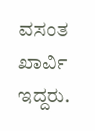ವಸಂತ ಖಾರ್ವಿ ಇದ್ದರು.